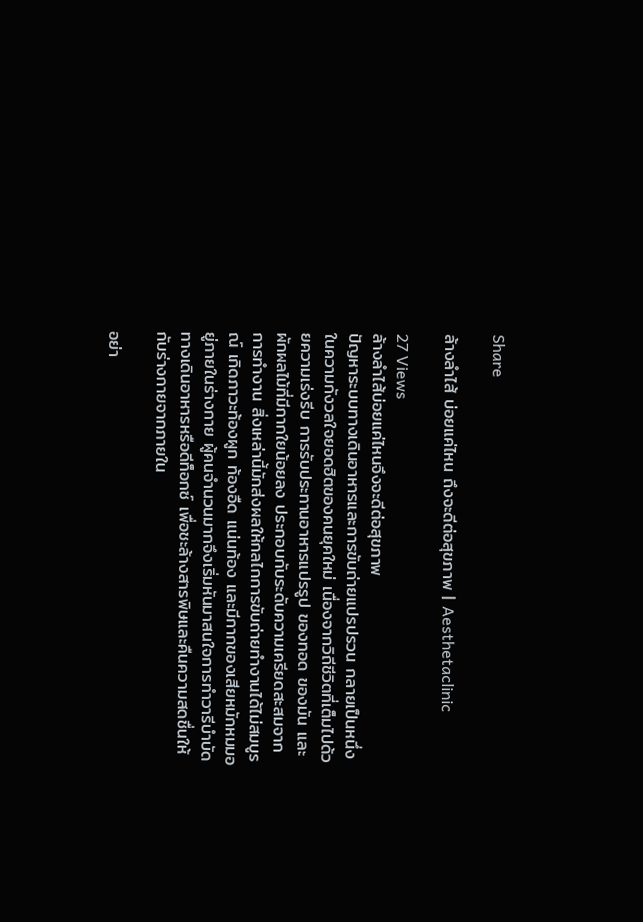Share

ล้างลำไส้ บ่อยแค่ไหน ถึงจะดีต่อสุขภาพ | Aesthetaclinic

27 Views
ล้างลำไส้บ่อยแค่ไหนจึงจะดีต่อสุขภาพ
ปัญหาระบบทางเดินอาหารและการขับถ่ายแปรปรวน กลายเป็นหนึ่งในความกังวลใจยอดฮิตของคนยุคใหม่ เนื่องจากวิถีชีวิตที่เต็มไปด้วยความเร่งรีบ การรับประทานอาหารแปรรูป ของทอด ของมัน และผักผลไม้ที่มีกากใยน้อยลง ประกอบกับระดับความเครียดสะสมจากการทำงาน สิ่งเหล่านี้มักส่งผลให้กลไกการขับถ่ายทำงานได้ไม่สมบูรณ์ เกิดภาวะท้องผูก ท้องอืด แน่นท้อง และมีกากของเสียหมักหมมอยู่ภายในร่างกาย ผู้คนจำนวนมากจึงเริ่มหันมาสนใจการทำวารีบำบัดทางเดินอาหารหรือดีท็อกซ์ เพื่อชะล้างสารพิษและคืนความสดชื่นให้กับร่างกายจากภายใน

อย่า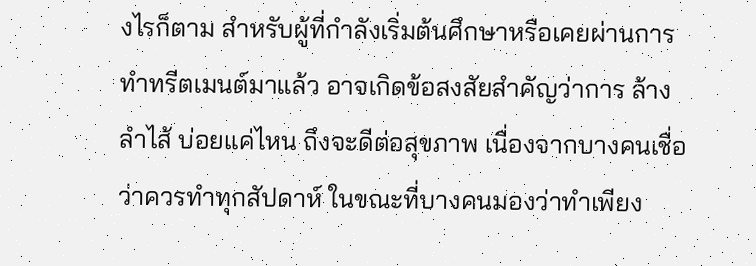งไรก็ตาม สำหรับผู้ที่กำลังเริ่มต้นศึกษาหรือเคยผ่านการทำทรีตเมนต์มาแล้ว อาจเกิดข้อสงสัยสำคัญว่าการ ล้างลำไส้ บ่อยแค่ไหน ถึงจะดีต่อสุขภาพ เนื่องจากบางคนเชื่อว่าควรทำทุกสัปดาห์ ในขณะที่บางคนมองว่าทำเพียง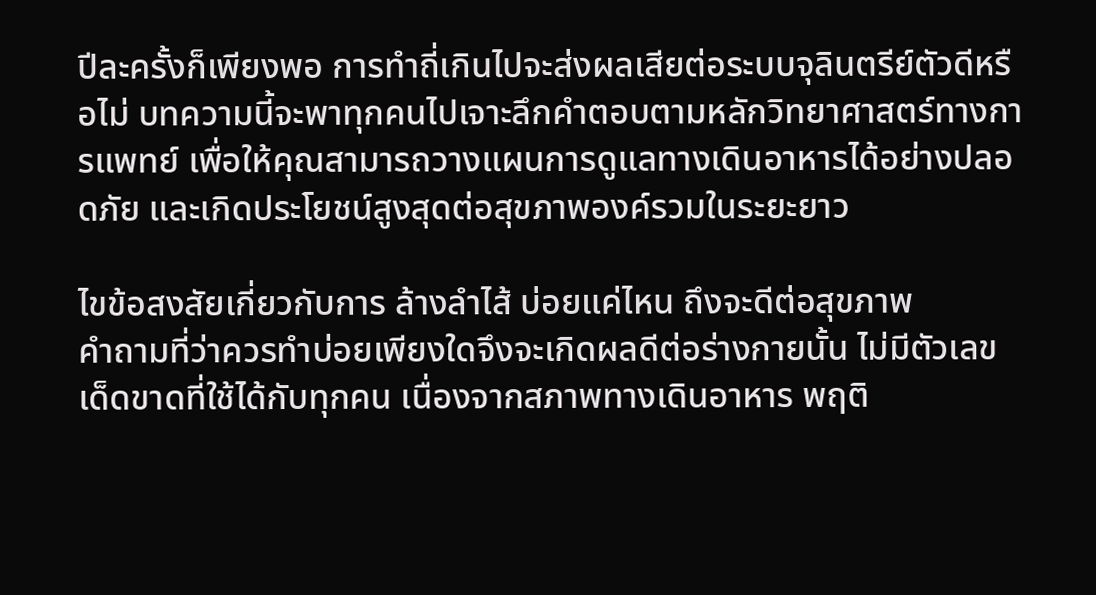ปีละครั้งก็เพียงพอ การทำถี่เกินไปจะส่งผลเสียต่อระบบจุลินตรีย์ตัวดีหรือไม่ บทความนี้จะพาทุกคนไปเจาะลึกคำตอบตามหลักวิทยาศาสตร์ทางการแพทย์ เพื่อให้คุณสามารถวางแผนการดูแลทางเดินอาหารได้อย่างปลอดภัย และเกิดประโยชน์สูงสุดต่อสุขภาพองค์รวมในระยะยาว

ไขข้อสงสัยเกี่ยวกับการ ล้างลำไส้ บ่อยแค่ไหน ถึงจะดีต่อสุขภาพ
คำถามที่ว่าควรทำบ่อยเพียงใดจึงจะเกิดผลดีต่อร่างกายนั้น ไม่มีตัวเลขเด็ดขาดที่ใช้ได้กับทุกคน เนื่องจากสภาพทางเดินอาหาร พฤติ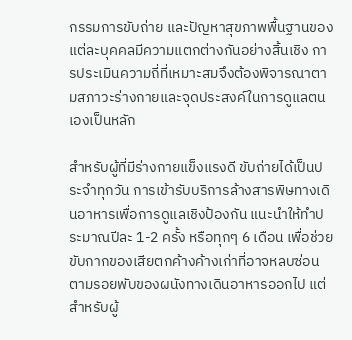กรรมการขับถ่าย และปัญหาสุขภาพพื้นฐานของแต่ละบุคคลมีความแตกต่างกันอย่างสิ้นเชิง การประเมินความถี่ที่เหมาะสมจึงต้องพิจารณาตามสภาวะร่างกายและจุดประสงค์ในการดูแลตนเองเป็นหลัก

สำหรับผู้ที่มีร่างกายแข็งแรงดี ขับถ่ายได้เป็นประจำทุกวัน การเข้ารับบริการล้างสารพิษทางเดินอาหารเพื่อการดูแลเชิงป้องกัน แนะนำให้ทำประมาณปีละ 1-2 ครั้ง หรือทุกๆ 6 เดือน เพื่อช่วยขับกากของเสียตกค้างค้างเก่าที่อาจหลบซ่อนตามรอยพับของผนังทางเดินอาหารออกไป แต่สำหรับผู้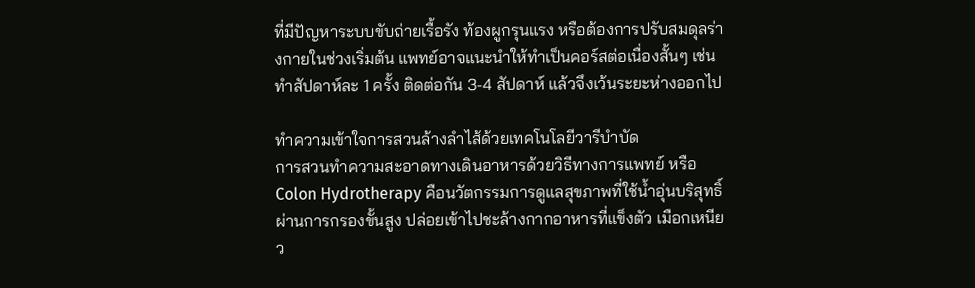ที่มีปัญหาระบบขับถ่ายเรื้อรัง ท้องผูกรุนแรง หรือต้องการปรับสมดุลร่างกายในช่วงเริ่มต้น แพทย์อาจแนะนำให้ทำเป็นคอร์สต่อเนื่องสั้นๆ เช่น ทำสัปดาห์ละ 1 ครั้ง ติดต่อกัน 3-4 สัปดาห์ แล้วจึงเว้นระยะห่างออกไป

ทำความเข้าใจการสวนล้างลำไส้ด้วยเทคโนโลยีวารีบำบัด
การสวนทำความสะอาดทางเดินอาหารด้วยวิธีทางการแพทย์ หรือ Colon Hydrotherapy คือนวัตกรรมการดูแลสุขภาพที่ใช้น้ำอุ่นบริสุทธิ์ผ่านการกรองขั้นสูง ปล่อยเข้าไปชะล้างกากอาหารที่แข็งตัว เมือกเหนียว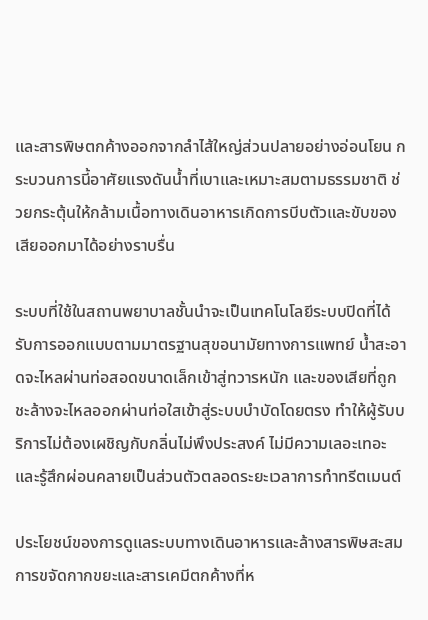และสารพิษตกค้างออกจากลำไส้ใหญ่ส่วนปลายอย่างอ่อนโยน กระบวนการนี้อาศัยแรงดันน้ำที่เบาและเหมาะสมตามธรรมชาติ ช่วยกระตุ้นให้กล้ามเนื้อทางเดินอาหารเกิดการบีบตัวและขับของเสียออกมาได้อย่างราบรื่น

ระบบที่ใช้ในสถานพยาบาลชั้นนำจะเป็นเทคโนโลยีระบบปิดที่ได้รับการออกแบบตามมาตรฐานสุขอนามัยทางการแพทย์ น้ำสะอาดจะไหลผ่านท่อสอดขนาดเล็กเข้าสู่ทวารหนัก และของเสียที่ถูกชะล้างจะไหลออกผ่านท่อใสเข้าสู่ระบบบำบัดโดยตรง ทำให้ผู้รับบริการไม่ต้องเผชิญกับกลิ่นไม่พึงประสงค์ ไม่มีความเลอะเทอะ และรู้สึกผ่อนคลายเป็นส่วนตัวตลอดระยะเวลาการทำทรีตเมนต์

ประโยชน์ของการดูแลระบบทางเดินอาหารและล้างสารพิษสะสม
การขจัดกากขยะและสารเคมีตกค้างที่ห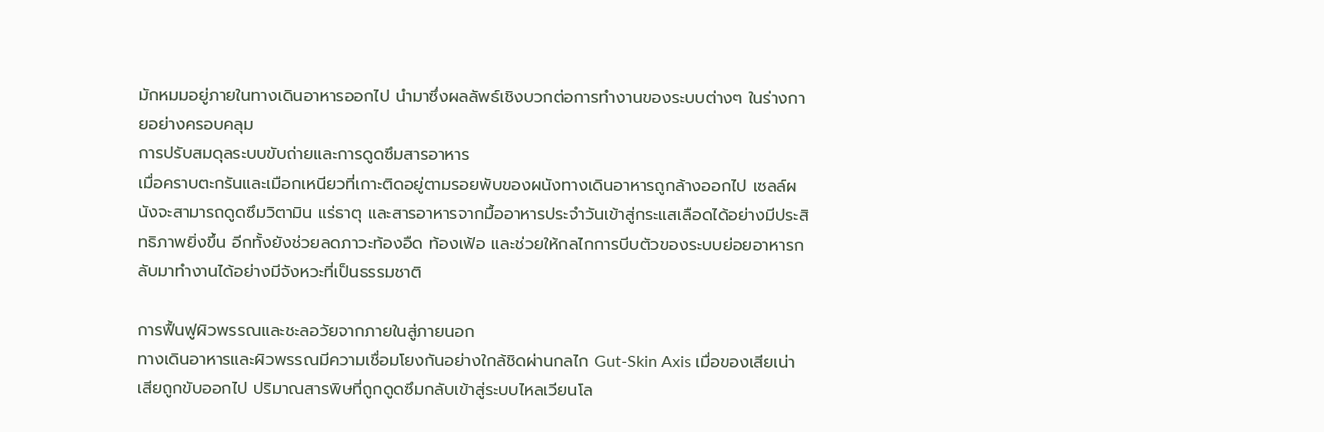มักหมมอยู่ภายในทางเดินอาหารออกไป นำมาซึ่งผลลัพธ์เชิงบวกต่อการทำงานของระบบต่างๆ ในร่างกายอย่างครอบคลุม
การปรับสมดุลระบบขับถ่ายและการดูดซึมสารอาหาร
เมื่อคราบตะกรันและเมือกเหนียวที่เกาะติดอยู่ตามรอยพับของผนังทางเดินอาหารถูกล้างออกไป เซลล์ผนังจะสามารถดูดซึมวิตามิน แร่ธาตุ และสารอาหารจากมื้ออาหารประจำวันเข้าสู่กระแสเลือดได้อย่างมีประสิทธิภาพยิ่งขึ้น อีกทั้งยังช่วยลดภาวะท้องอืด ท้องเฟ้อ และช่วยให้กลไกการบีบตัวของระบบย่อยอาหารกลับมาทำงานได้อย่างมีจังหวะที่เป็นธรรมชาติ

การฟื้นฟูผิวพรรณและชะลอวัยจากภายในสู่ภายนอก
ทางเดินอาหารและผิวพรรณมีความเชื่อมโยงกันอย่างใกล้ชิดผ่านกลไก Gut-Skin Axis เมื่อของเสียเน่าเสียถูกขับออกไป ปริมาณสารพิษที่ถูกดูดซึมกลับเข้าสู่ระบบไหลเวียนโล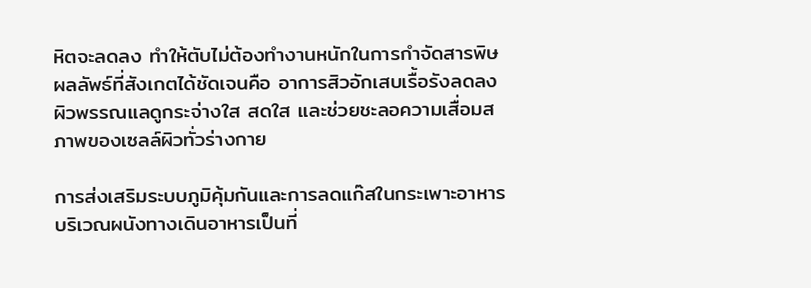หิตจะลดลง ทำให้ตับไม่ต้องทำงานหนักในการกำจัดสารพิษ ผลลัพธ์ที่สังเกตได้ชัดเจนคือ อาการสิวอักเสบเรื้อรังลดลง ผิวพรรณแลดูกระจ่างใส สดใส และช่วยชะลอความเสื่อมสภาพของเซลล์ผิวทั่วร่างกาย

การส่งเสริมระบบภูมิคุ้มกันและการลดแก๊สในกระเพาะอาหาร
บริเวณผนังทางเดินอาหารเป็นที่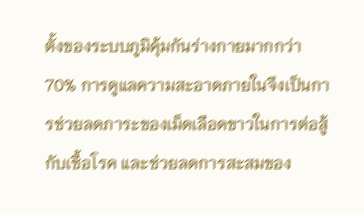ตั้งของระบบภูมิคุ้มกันร่างกายมากกว่า 70% การดูแลความสะอาดภายในจึงเป็นการช่วยลดภาระของเม็ดเลือดขาวในการต่อสู้กับเชื้อโรค และช่วยลดการสะสมของ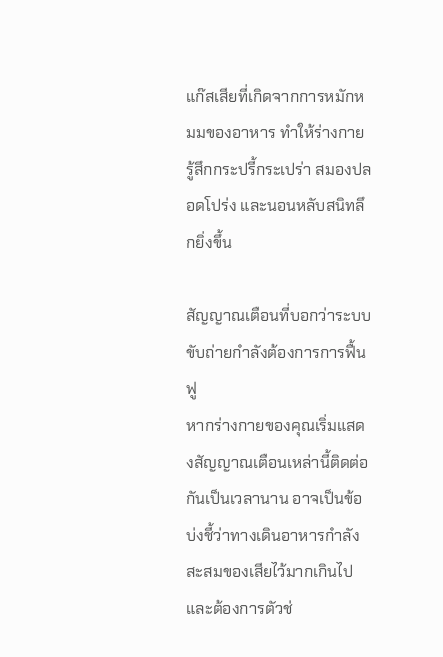แก๊สเสียที่เกิดจากการหมักหมมของอาหาร ทำให้ร่างกายรู้สึกกระปรี้กระเปร่า สมองปลอดโปร่ง และนอนหลับสนิทลึกยิ่งขึ้น

สัญญาณเตือนที่บอกว่าระบบขับถ่ายกำลังต้องการการฟื้นฟู
หากร่างกายของคุณเริ่มแสดงสัญญาณเตือนเหล่านี้ติดต่อกันเป็นเวลานาน อาจเป็นข้อบ่งชี้ว่าทางเดินอาหารกำลังสะสมของเสียไว้มากเกินไป และต้องการตัวช่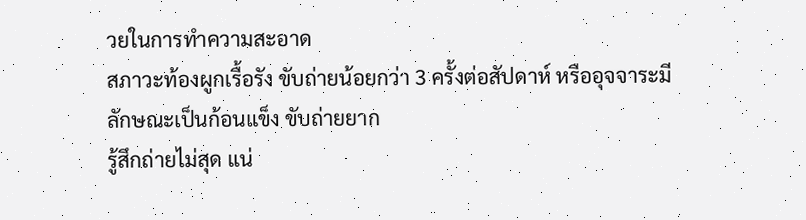วยในการทำความสะอาด
สภาวะท้องผูกเรื้อรัง ขับถ่ายน้อยกว่า 3 ครั้งต่อสัปดาห์ หรืออุจจาระมีลักษณะเป็นก้อนแข็ง ขับถ่ายยาก
รู้สึกถ่ายไม่สุด แน่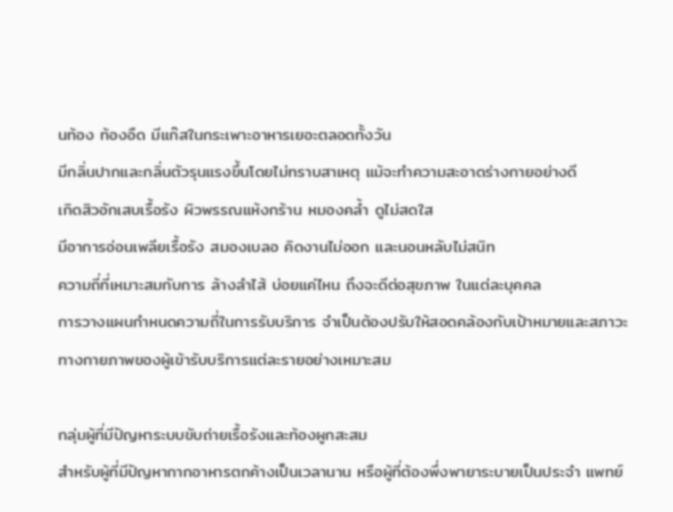นท้อง ท้องอืด มีแก๊สในกระเพาะอาหารเยอะตลอดทั้งวัน
มีกลิ่นปากและกลิ่นตัวรุนแรงขึ้นโดยไม่ทราบสาเหตุ แม้จะทำความสะอาดร่างกายอย่างดี
เกิดสิวอักเสบเรื้อรัง ผิวพรรณแห้งกร้าน หมองคล้ำ ดูไม่สดใส
มีอาการอ่อนเพลียเรื้อรัง สมองเบลอ คิดงานไม่ออก และนอนหลับไม่สนิท
ความถี่ที่เหมาะสมกับการ ล้างลำไส้ บ่อยแค่ไหน ถึงจะดีต่อสุขภาพ ในแต่ละบุคคล
การวางแผนกำหนดความถี่ในการรับบริการ จำเป็นต้องปรับให้สอดคล้องกับเป้าหมายและสภาวะทางกายภาพของผู้เข้ารับบริการแต่ละรายอย่างเหมาะสม

กลุ่มผู้ที่มีปัญหาระบบขับถ่ายเรื้อรังและท้องผูกสะสม
สำหรับผู้ที่มีปัญหากากอาหารตกค้างเป็นเวลานาน หรือผู้ที่ต้องพึ่งพายาระบายเป็นประจำ แพทย์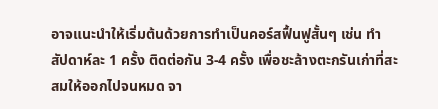อาจแนะนำให้เริ่มต้นด้วยการทำเป็นคอร์สฟื้นฟูสั้นๆ เช่น ทำสัปดาห์ละ 1 ครั้ง ติดต่อกัน 3-4 ครั้ง เพื่อชะล้างตะกรันเก่าที่สะสมให้ออกไปจนหมด จา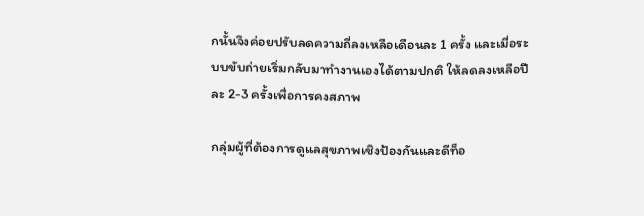กนั้นจึงค่อยปรับลดความถี่ลงเหลือเดือนละ 1 ครั้ง และเมื่อระบบขับถ่ายเริ่มกลับมาทำงานเองได้ตามปกติ ให้ลดลงเหลือปีละ 2-3 ครั้งเพื่อการคงสภาพ

กลุ่มผู้ที่ต้องการดูแลสุขภาพเชิงป้องกันและดีท็อ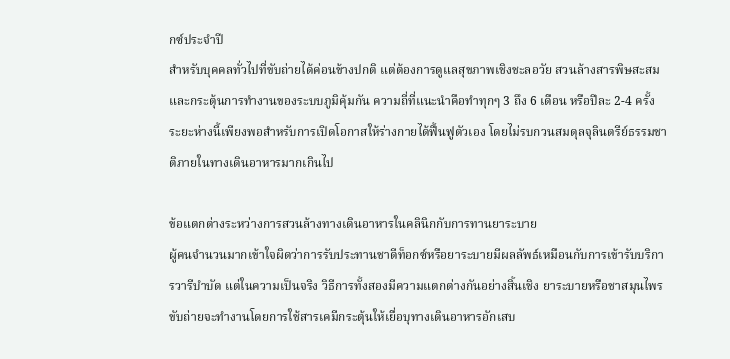กซ์ประจำปี
สำหรับบุคคลทั่วไปที่ขับถ่ายได้ค่อนข้างปกติ แต่ต้องการดูแลสุขภาพเชิงชะลอวัย สวนล้างสารพิษสะสม และกระตุ้นการทำงานของระบบภูมิคุ้มกัน ความถี่ที่แนะนำคือทำทุกๆ 3 ถึง 6 เดือน หรือปีละ 2-4 ครั้ง ระยะห่างนี้เพียงพอสำหรับการเปิดโอกาสให้ร่างกายได้ฟื้นฟูตัวเอง โดยไม่รบกวนสมดุลจุลินตรีย์ธรรมชาติภายในทางเดินอาหารมากเกินไป

ข้อแตกต่างระหว่างการสวนล้างทางเดินอาหารในคลินิกกับการทานยาระบาย
ผู้คนจำนวนมากเข้าใจผิดว่าการรับประทานชาดีท็อกซ์หรือยาระบายมีผลลัพธ์เหมือนกับการเข้ารับบริการวารีบำบัด แต่ในความเป็นจริง วิธีการทั้งสองมีความแตกต่างกันอย่างสิ้นเชิง ยาระบายหรือชาสมุนไพรขับถ่ายจะทำงานโดยการใช้สารเคมีกระตุ้นให้เยื่อบุทางเดินอาหารอักเสบ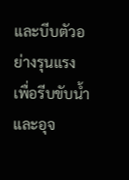และบีบตัวอย่างรุนแรง เพื่อรีบขับน้ำและอุจ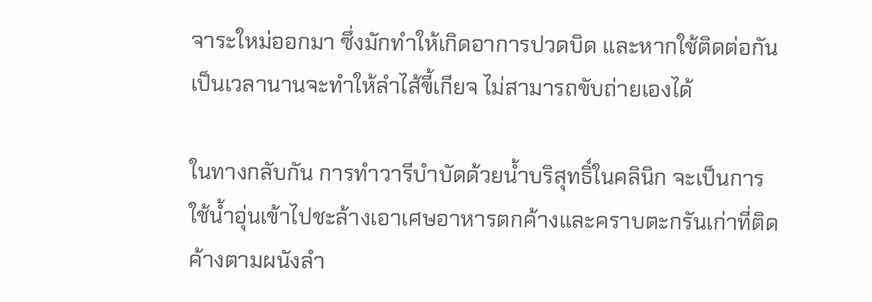จาระใหม่ออกมา ซึ่งมักทำให้เกิดอาการปวดบิด และหากใช้ติดต่อกันเป็นเวลานานจะทำให้ลำไส้ขี้เกียจ ไม่สามารถขับถ่ายเองได้

ในทางกลับกัน การทำวารีบำบัดด้วยน้ำบริสุทธิ์ในคลินิก จะเป็นการใช้น้ำอุ่นเข้าไปชะล้างเอาเศษอาหารตกค้างและคราบตะกรันเก่าที่ติดค้างตามผนังลำ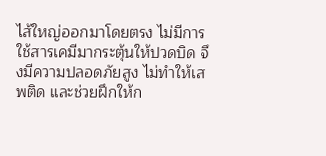ไส้ใหญ่ออกมาโดยตรง ไม่มีการใช้สารเคมีมากระตุ้นให้ปวดบิด จึงมีความปลอดภัยสูง ไม่ทำให้เสพติด และช่วยฝึกให้ก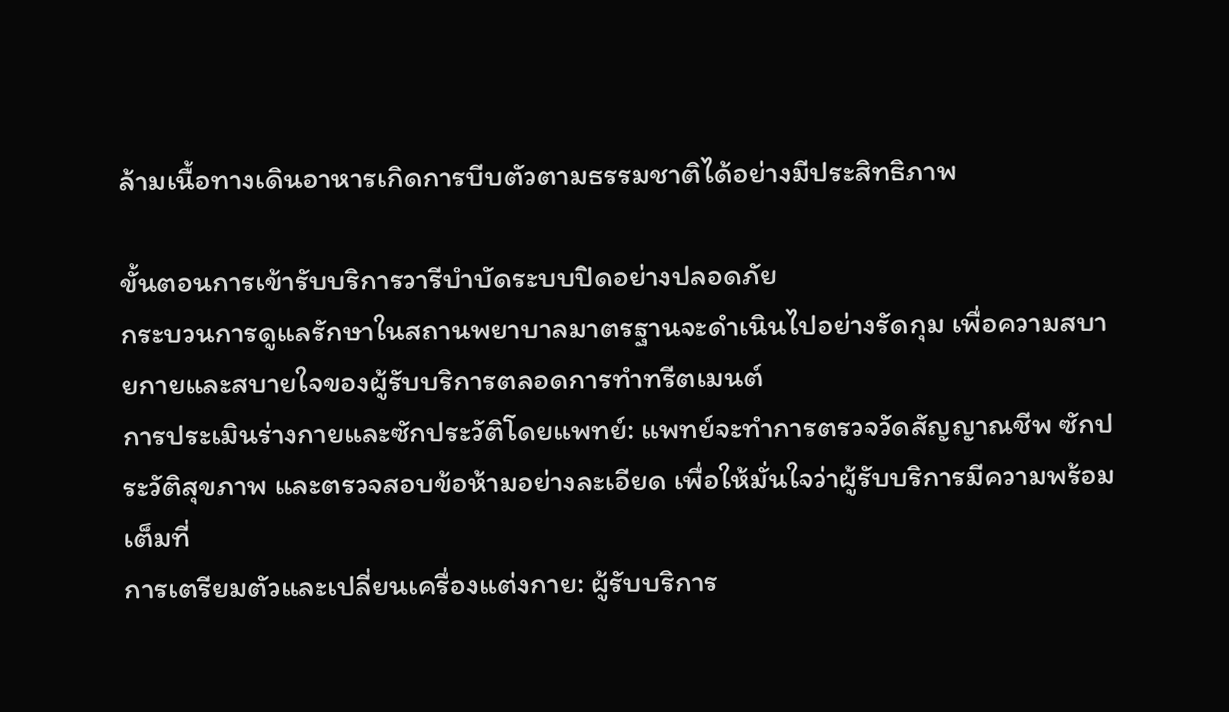ล้ามเนื้อทางเดินอาหารเกิดการบีบตัวตามธรรมชาติได้อย่างมีประสิทธิภาพ

ขั้นตอนการเข้ารับบริการวารีบำบัดระบบปิดอย่างปลอดภัย
กระบวนการดูแลรักษาในสถานพยาบาลมาตรฐานจะดำเนินไปอย่างรัดกุม เพื่อความสบายกายและสบายใจของผู้รับบริการตลอดการทำทรีตเมนต์
การประเมินร่างกายและซักประวัติโดยแพทย์: แพทย์จะทำการตรวจวัดสัญญาณชีพ ซักประวัติสุขภาพ และตรวจสอบข้อห้ามอย่างละเอียด เพื่อให้มั่นใจว่าผู้รับบริการมีความพร้อมเต็มที่
การเตรียมตัวและเปลี่ยนเครื่องแต่งกาย: ผู้รับบริการ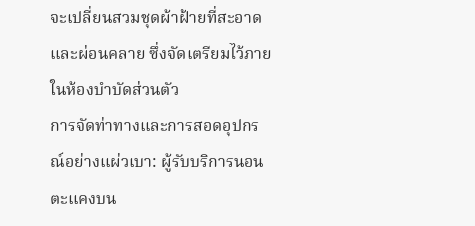จะเปลี่ยนสวมชุดผ้าฝ้ายที่สะอาดและผ่อนคลาย ซึ่งจัดเตรียมไว้ภายในห้องบำบัดส่วนตัว
การจัดท่าทางและการสอดอุปกรณ์อย่างแผ่วเบา: ผู้รับบริการนอนตะแคงบน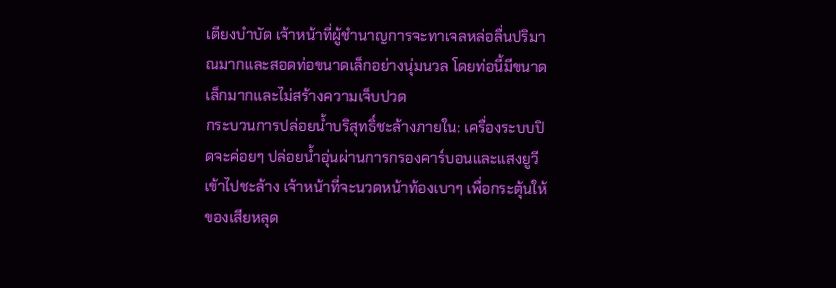เตียงบำบัด เจ้าหน้าที่ผู้ชำนาญการจะทาเจลหล่อลื่นปริมาณมากและสอดท่อขนาดเล็กอย่างนุ่มนวล โดยท่อนี้มีขนาดเล็กมากและไม่สร้างความเจ็บปวด
กระบวนการปล่อยน้ำบริสุทธิ์ชะล้างภายใน: เครื่องระบบปิดจะค่อยๆ ปล่อยน้ำอุ่นผ่านการกรองคาร์บอนและแสงยูวีเข้าไปชะล้าง เจ้าหน้าที่จะนวดหน้าท้องเบาๆ เพื่อกระตุ้นให้ของเสียหลุด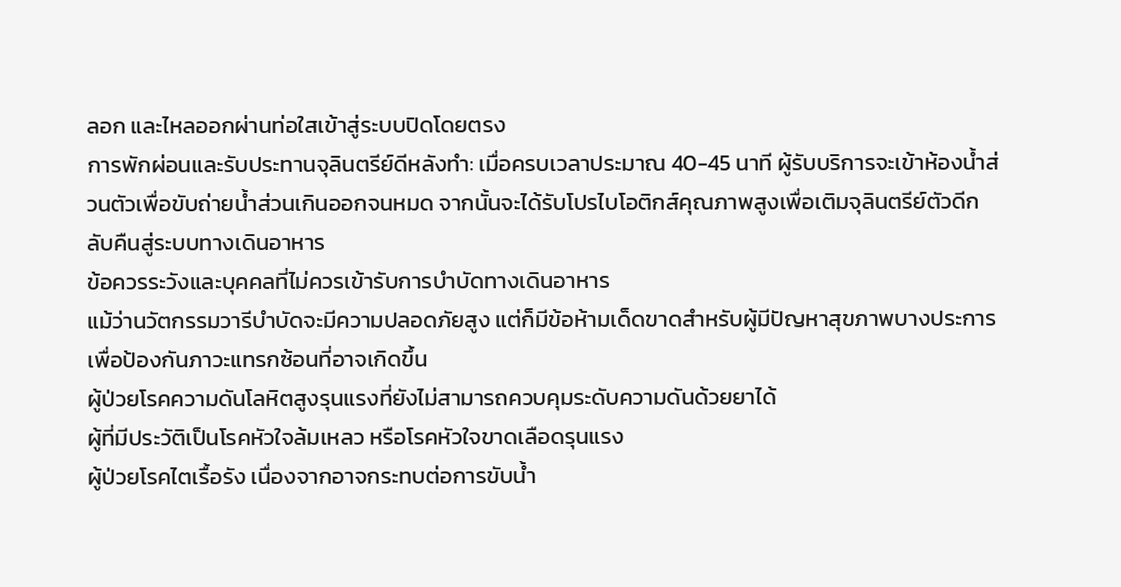ลอก และไหลออกผ่านท่อใสเข้าสู่ระบบปิดโดยตรง
การพักผ่อนและรับประทานจุลินตรีย์ดีหลังทำ: เมื่อครบเวลาประมาณ 40-45 นาที ผู้รับบริการจะเข้าห้องน้ำส่วนตัวเพื่อขับถ่ายน้ำส่วนเกินออกจนหมด จากนั้นจะได้รับโปรไบโอติกส์คุณภาพสูงเพื่อเติมจุลินตรีย์ตัวดีกลับคืนสู่ระบบทางเดินอาหาร
ข้อควรระวังและบุคคลที่ไม่ควรเข้ารับการบำบัดทางเดินอาหาร
แม้ว่านวัตกรรมวารีบำบัดจะมีความปลอดภัยสูง แต่ก็มีข้อห้ามเด็ดขาดสำหรับผู้มีปัญหาสุขภาพบางประการ เพื่อป้องกันภาวะแทรกซ้อนที่อาจเกิดขึ้น
ผู้ป่วยโรคความดันโลหิตสูงรุนแรงที่ยังไม่สามารถควบคุมระดับความดันด้วยยาได้
ผู้ที่มีประวัติเป็นโรคหัวใจล้มเหลว หรือโรคหัวใจขาดเลือดรุนแรง
ผู้ป่วยโรคไตเรื้อรัง เนื่องจากอาจกระทบต่อการขับน้ำ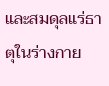และสมดุลแร่ธาตุในร่างกาย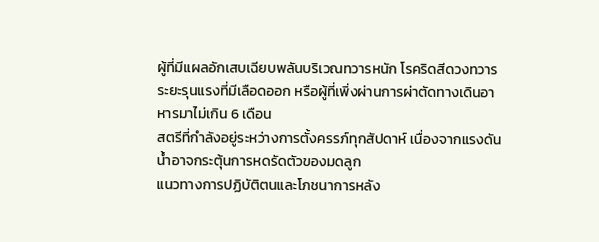ผู้ที่มีแผลอักเสบเฉียบพลันบริเวณทวารหนัก โรคริดสีดวงทวารระยะรุนแรงที่มีเลือดออก หรือผู้ที่เพิ่งผ่านการผ่าตัดทางเดินอาหารมาไม่เกิน 6 เดือน
สตรีที่กำลังอยู่ระหว่างการตั้งครรภ์ทุกสัปดาห์ เนื่องจากแรงดันน้ำอาจกระตุ้นการหดรัดตัวของมดลูก
แนวทางการปฏิบัติตนและโภชนาการหลัง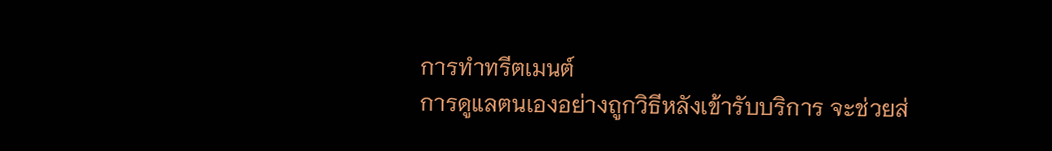การทำทรีตเมนต์
การดูแลตนเองอย่างถูกวิธีหลังเข้ารับบริการ จะช่วยส่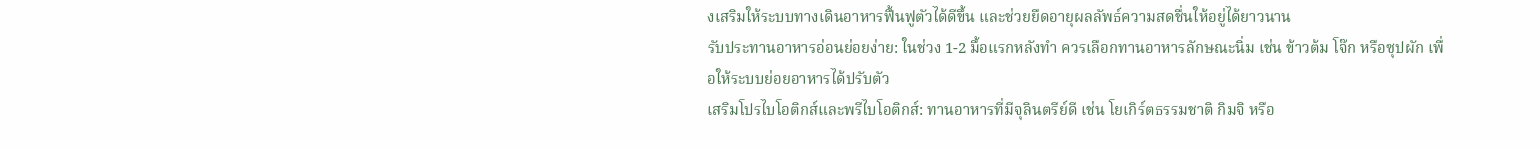งเสริมให้ระบบทางเดินอาหารฟื้นฟูตัวได้ดีขึ้น และช่วยยืดอายุผลลัพธ์ความสดชื่นให้อยู่ได้ยาวนาน
รับประทานอาหารอ่อนย่อยง่าย: ในช่วง 1-2 มื้อแรกหลังทำ ควรเลือกทานอาหารลักษณะนิ่ม เช่น ข้าวต้ม โจ๊ก หรือซุปผัก เพื่อให้ระบบย่อยอาหารได้ปรับตัว
เสริมโปรไบโอติกส์และพรีไบโอติกส์: ทานอาหารที่มีจุลินตรีย์ดี เช่น โยเกิร์ตธรรมชาติ กิมจิ หรือ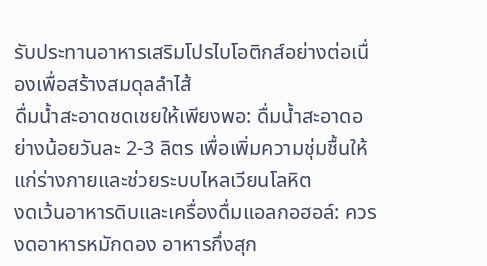รับประทานอาหารเสริมโปรไบโอติกส์อย่างต่อเนื่องเพื่อสร้างสมดุลลำไส้
ดื่มน้ำสะอาดชดเชยให้เพียงพอ: ดื่มน้ำสะอาดอย่างน้อยวันละ 2-3 ลิตร เพื่อเพิ่มความชุ่มชื้นให้แก่ร่างกายและช่วยระบบไหลเวียนโลหิต
งดเว้นอาหารดิบและเครื่องดื่มแอลกอฮอล์: ควรงดอาหารหมักดอง อาหารกึ่งสุก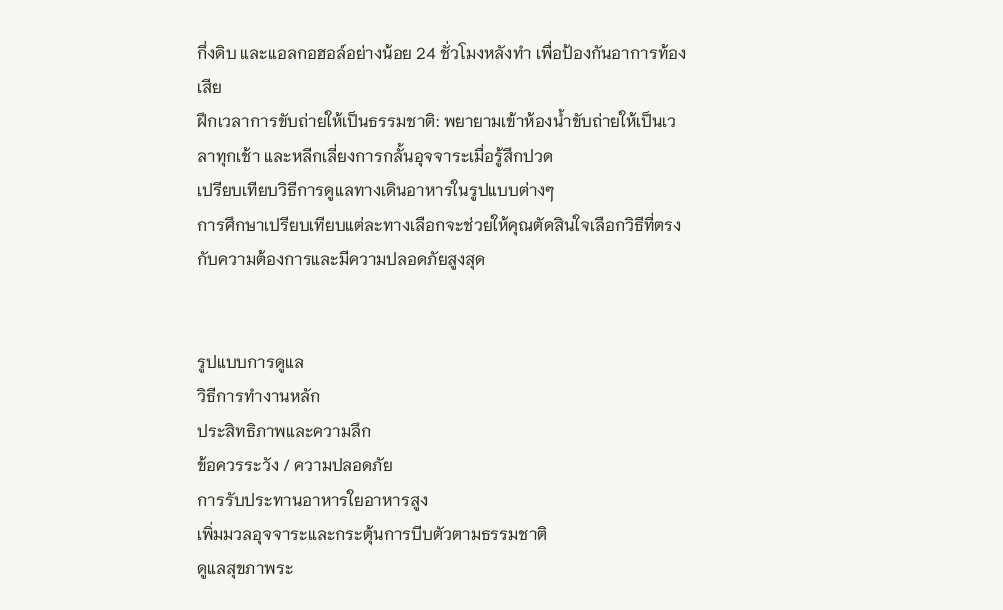กึ่งดิบ และแอลกอฮอล์อย่างน้อย 24 ชั่วโมงหลังทำ เพื่อป้องกันอาการท้องเสีย
ฝึกเวลาการขับถ่ายให้เป็นธรรมชาติ: พยายามเข้าห้องน้ำขับถ่ายให้เป็นเวลาทุกเช้า และหลีกเลี่ยงการกลั้นอุจจาระเมื่อรู้สึกปวด
เปรียบเทียบวิธีการดูแลทางเดินอาหารในรูปแบบต่างๆ
การศึกษาเปรียบเทียบแต่ละทางเลือกจะช่วยให้คุณตัดสินใจเลือกวิธีที่ตรงกับความต้องการและมีความปลอดภัยสูงสุด


รูปแบบการดูแล
วิธีการทำงานหลัก
ประสิทธิภาพและความลึก
ข้อควรระวัง / ความปลอดภัย
การรับประทานอาหารใยอาหารสูง
เพิ่มมวลอุจจาระและกระตุ้นการบีบตัวตามธรรมชาติ
ดูแลสุขภาพระ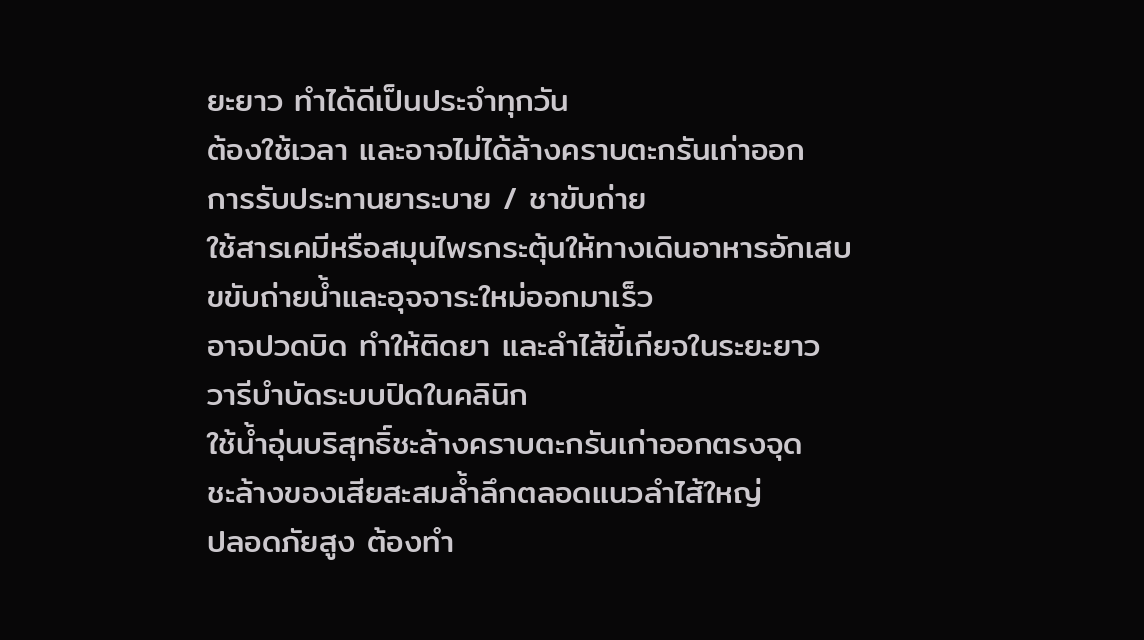ยะยาว ทำได้ดีเป็นประจำทุกวัน
ต้องใช้เวลา และอาจไม่ได้ล้างคราบตะกรันเก่าออก
การรับประทานยาระบาย / ชาขับถ่าย
ใช้สารเคมีหรือสมุนไพรกระตุ้นให้ทางเดินอาหารอักเสบ
ขขับถ่ายน้ำและอุจจาระใหม่ออกมาเร็ว
อาจปวดบิด ทำให้ติดยา และลำไส้ขี้เกียจในระยะยาว
วารีบำบัดระบบปิดในคลินิก
ใช้น้ำอุ่นบริสุทธิ์ชะล้างคราบตะกรันเก่าออกตรงจุด
ชะล้างของเสียสะสมล้ำลึกตลอดแนวลำไส้ใหญ่
ปลอดภัยสูง ต้องทำ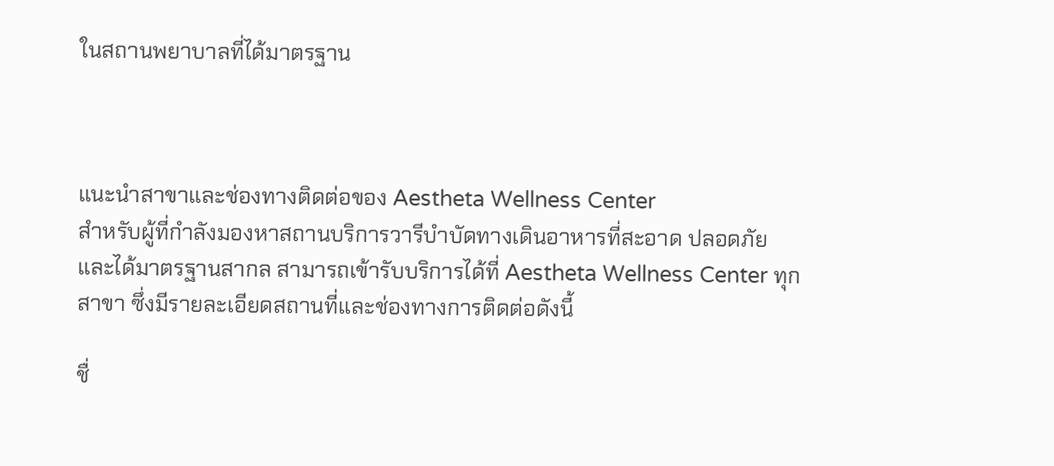ในสถานพยาบาลที่ได้มาตรฐาน



แนะนำสาขาและช่องทางติดต่อของ Aestheta Wellness Center
สำหรับผู้ที่กำลังมองหาสถานบริการวารีบำบัดทางเดินอาหารที่สะอาด ปลอดภัย และได้มาตรฐานสากล สามารถเข้ารับบริการได้ที่ Aestheta Wellness Center ทุกสาขา ซึ่งมีรายละเอียดสถานที่และช่องทางการติดต่อดังนี้

ชื่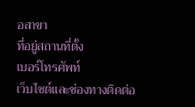อสาขา
ที่อยู่สถานที่ตั้ง
เบอร์โทรศัพท์
เว็บไซต์และช่องทางติดต่อ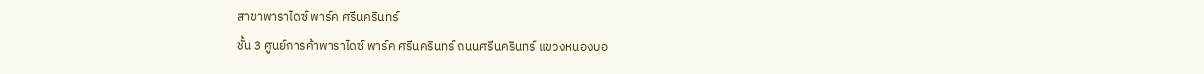สาขาพาราไดซ์ พาร์ค ศรีนครินทร์
ชั้น 3 ศูนย์การค้าพาราไดซ์ พาร์ค ศรีนครินทร์ ถนนศรีนครินทร์ แขวงหนองบอ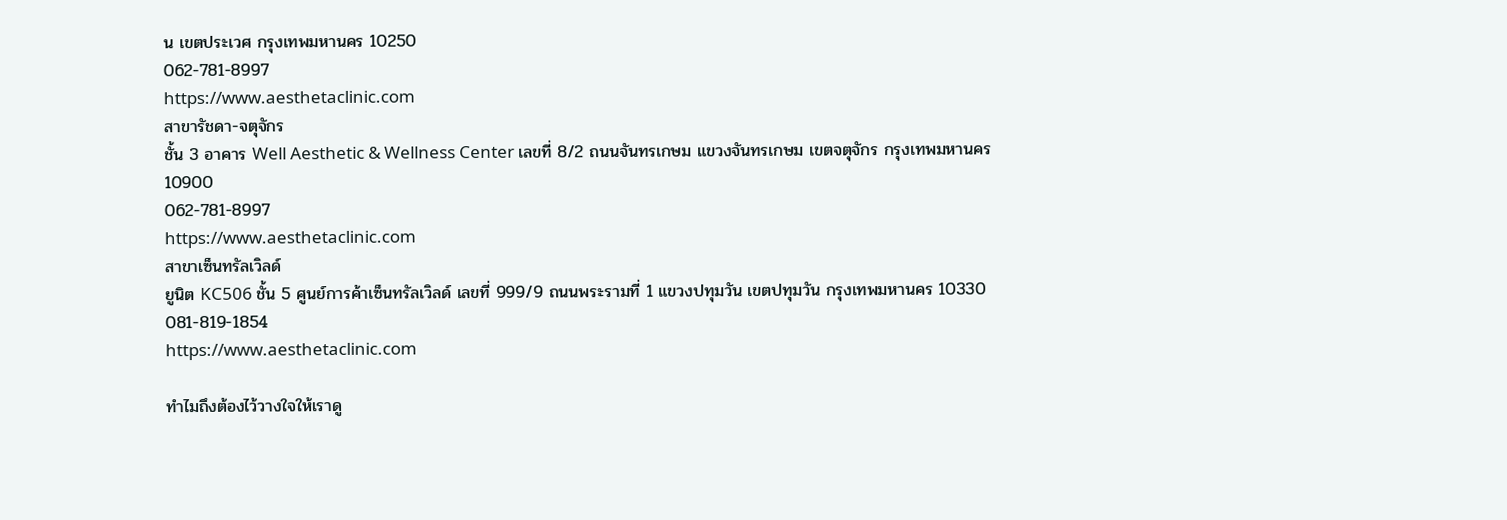น เขตประเวศ กรุงเทพมหานคร 10250
062-781-8997
https://www.aesthetaclinic.com
สาขารัชดา-จตุจักร
ชั้น 3 อาคาร Well Aesthetic & Wellness Center เลขที่ 8/2 ถนนจันทรเกษม แขวงจันทรเกษม เขตจตุจักร กรุงเทพมหานคร 10900
062-781-8997
https://www.aesthetaclinic.com
สาขาเซ็นทรัลเวิลด์
ยูนิต KC506 ชั้น 5 ศูนย์การค้าเซ็นทรัลเวิลด์ เลขที่ 999/9 ถนนพระรามที่ 1 แขวงปทุมวัน เขตปทุมวัน กรุงเทพมหานคร 10330
081-819-1854
https://www.aesthetaclinic.com

ทำไมถึงต้องไว้วางใจให้เราดู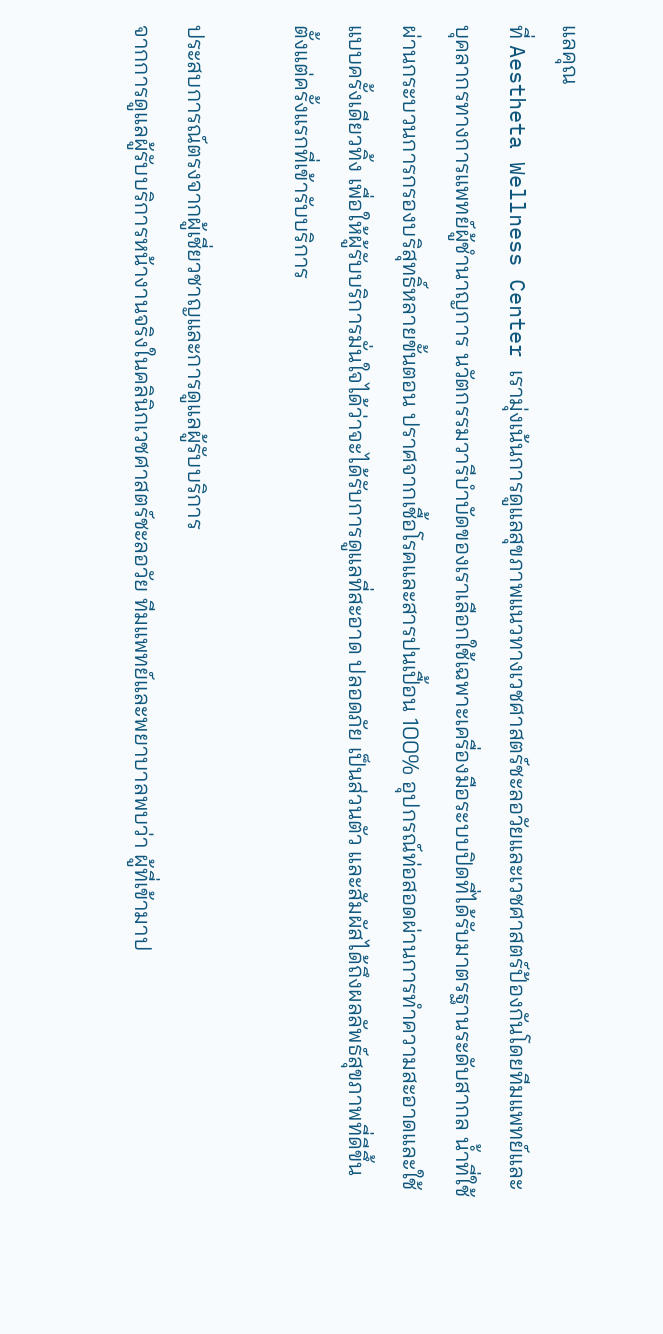แลคุณ
ที่ Aestheta Wellness Center เรามุ่งเน้นการดูแลสุขภาพแนวทางเวชศาสตร์ชะลอวัยและเวชศาสตร์ป้องกันโดยทีมแพทย์และบุคลากรทางการแพทย์ผู้ชำนาญการ นวัตกรรมวารีบำบัดของเราเลือกใช้เฉพาะเครื่องมือระบบปิดที่ได้รับมาตรฐานระดับสากล น้ำที่ใช้ผ่านกระบวนการกรองบริสุทธิ์หลายขั้นตอน ปราศจากเชื้อโรคและสารปนเปื้อน 100% อุปกรณ์ท่อสอดผ่านการทำความสะอาดและใช้แบบครั้งเดียวทิ้ง เพื่อให้ผู้รับบริการมั่นใจได้ว่าจะได้รับการดูแลที่สะอาด ปลอดภัย เป็นส่วนตัว และสัมผัสได้ถึงผลลัพธ์สุขภาพที่ดีขึ้นตั้งแต่ครั้งแรกที่เข้ารับบริการ

ประสบการณ์ตรงจากผู้เชี่ยวชาญและการดูแลผู้รับบริการ
จากการดูแลผู้รับบริการหน้างานจริงในคลินิกเวชศาสตร์ชะลอวัย ทีมแพทย์และพยาบาลพบว่า ผู้ที่เข้ามาป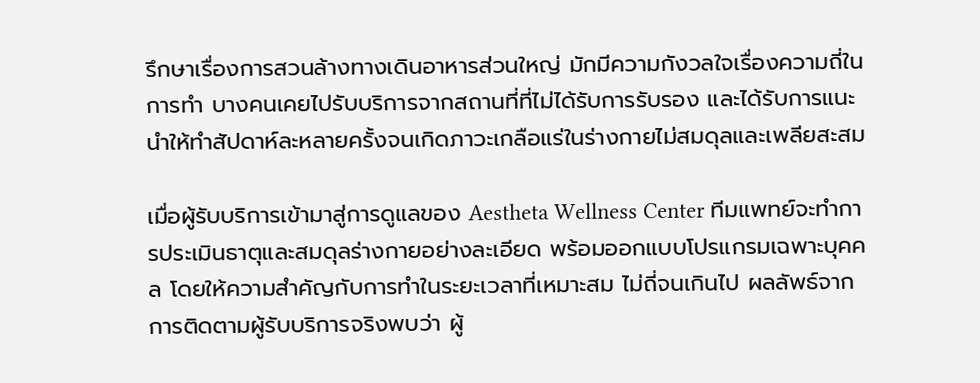รึกษาเรื่องการสวนล้างทางเดินอาหารส่วนใหญ่ มักมีความกังวลใจเรื่องความถี่ในการทำ บางคนเคยไปรับบริการจากสถานที่ที่ไม่ได้รับการรับรอง และได้รับการแนะนำให้ทำสัปดาห์ละหลายครั้งจนเกิดภาวะเกลือแร่ในร่างกายไม่สมดุลและเพลียสะสม

เมื่อผู้รับบริการเข้ามาสู่การดูแลของ Aestheta Wellness Center ทีมแพทย์จะทำการประเมินธาตุและสมดุลร่างกายอย่างละเอียด พร้อมออกแบบโปรแกรมเฉพาะบุคคล โดยให้ความสำคัญกับการทำในระยะเวลาที่เหมาะสม ไม่ถี่จนเกินไป ผลลัพธ์จากการติดตามผู้รับบริการจริงพบว่า ผู้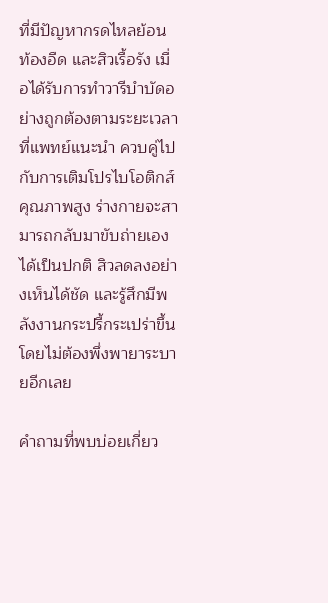ที่มีปัญหากรดไหลย้อน ท้องอืด และสิวเรื้อรัง เมื่อได้รับการทำวารีบำบัดอย่างถูกต้องตามระยะเวลาที่แพทย์แนะนำ ควบคู่ไปกับการเติมโปรไบโอติกส์คุณภาพสูง ร่างกายจะสามารถกลับมาขับถ่ายเองได้เป็นปกติ สิวลดลงอย่างเห็นได้ชัด และรู้สึกมีพลังงานกระปรี้กระเปร่าขึ้นโดยไม่ต้องพึ่งพายาระบายอีกเลย

คำถามที่พบบ่อยเกี่ยว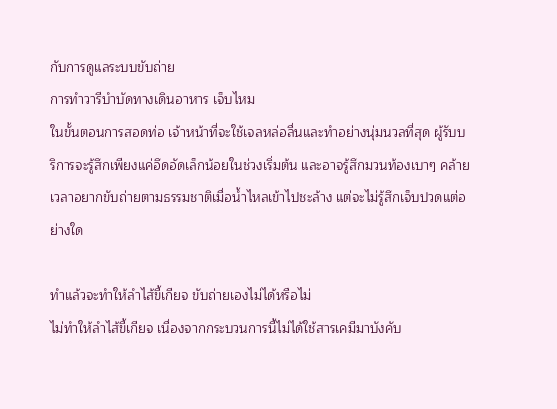กับการดูแลระบบขับถ่าย
การทำวารีบำบัดทางเดินอาหาร เจ็บไหม
ในขั้นตอนการสอดท่อ เจ้าหน้าที่จะใช้เจลหล่อลื่นและทำอย่างนุ่มนวลที่สุด ผู้รับบริการจะรู้สึกเพียงแค่อึดอัดเล็กน้อยในช่วงเริ่มต้น และอาจรู้สึกมวนท้องเบาๆ คล้ายเวลาอยากขับถ่ายตามธรรมชาติเมื่อน้ำไหลเข้าไปชะล้าง แต่จะไม่รู้สึกเจ็บปวดแต่อย่างใด

ทำแล้วจะทำให้ลำไส้ขี้เกียจ ขับถ่ายเองไม่ได้หรือไม่
ไม่ทำให้ลำไส้ขี้เกียจ เนื่องจากกระบวนการนี้ไม่ได้ใช้สารเคมีมาบังคับ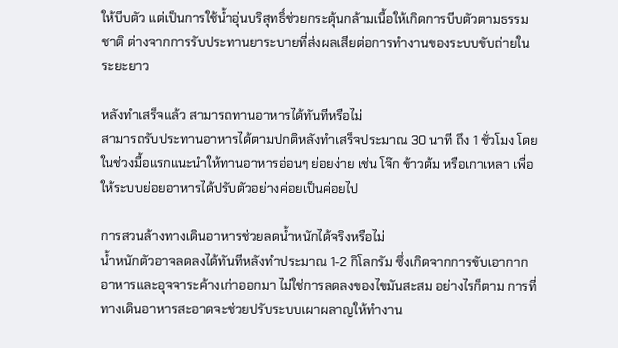ให้บีบตัว แต่เป็นการใช้น้ำอุ่นบริสุทธิ์ช่วยกระตุ้นกล้ามเนื้อให้เกิดการบีบตัวตามธรรมชาติ ต่างจากการรับประทานยาระบายที่ส่งผลเสียต่อการทำงานของระบบขับถ่ายในระยะยาว

หลังทำเสร็จแล้ว สามารถทานอาหารได้ทันทีหรือไม่
สามารถรับประทานอาหารได้ตามปกติหลังทำเสร็จประมาณ 30 นาที ถึง 1 ชั่วโมง โดยในช่วงมื้อแรกแนะนำให้ทานอาหารอ่อนๆ ย่อยง่าย เช่น โจ๊ก ข้าวต้ม หรือเกาเหลา เพื่อให้ระบบย่อยอาหารได้ปรับตัวอย่างค่อยเป็นค่อยไป

การสวนล้างทางเดินอาหารช่วยลดน้ำหนักได้จริงหรือไม่
น้ำหนักตัวอาจลดลงได้ทันทีหลังทำประมาณ 1-2 กิโลกรัม ซึ่งเกิดจากการขับเอากากอาหารและอุจจาระค้างเก่าออกมา ไม่ใช่การลดลงของไขมันสะสม อย่างไรก็ตาม การที่ทางเดินอาหารสะอาดจะช่วยปรับระบบเผาผลาญให้ทำงาน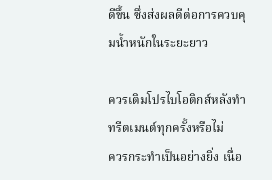ดีขึ้น ซึ่งส่งผลดีต่อการควบคุมน้ำหนักในระยะยาว

ควรเติมโปรไบโอติกส์หลังทำทรีตเมนต์ทุกครั้งหรือไม่
ควรกระทำเป็นอย่างยิ่ง เนื่อ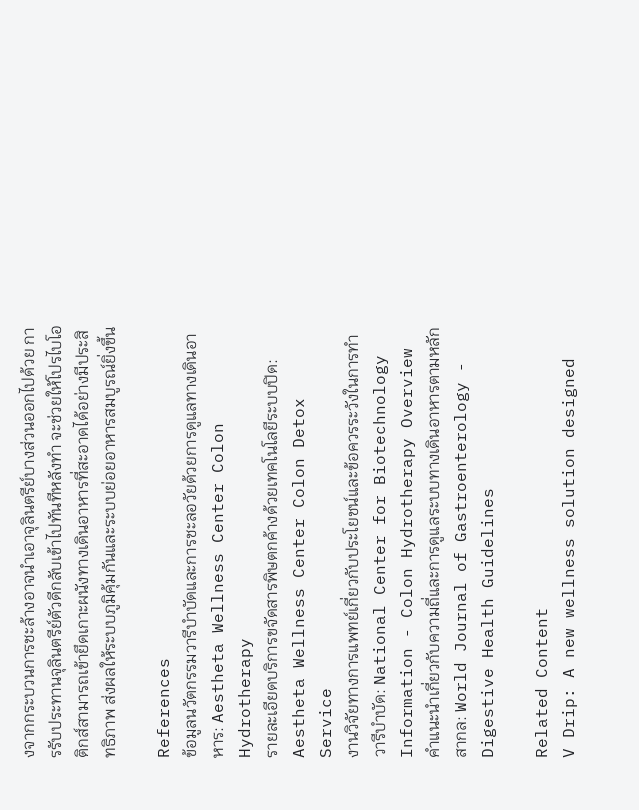งจากกระบวนการชะล้างอาจนำเอาจุลินตรีย์บางส่วนออกไปด้วย การรับประทานจุลินตรีย์ตัวดีกลับเข้าไปทันทีหลังทำ จะช่วยให้โปรไบโอติกส์สามารถเข้ายึดเกาะผนังทางเดินอาหารที่สะอาดได้อย่างมีประสิทธิภาพ ส่งผลให้ระบบภูมิคุ้มกันและระบบย่อยอาหารสมบูรณ์ยิ่งขึ้น

References
ข้อมูลนวัตกรรมวารีบำบัดและการชะลอวัยด้วยการดูแลทางเดินอาหาร: Aestheta Wellness Center Colon Hydrotherapy
รายละเอียดบริการขจัดสารพิษตกค้างด้วยเทคโนโลยีระบบปิด: Aestheta Wellness Center Colon Detox Service
งานวิจัยทางการแพทย์เกี่ยวกับประโยชน์และข้อควรระวังในการทำวารีบำบัด: National Center for Biotechnology Information - Colon Hydrotherapy Overview
คำแนะนำเกี่ยวกับความถี่และการดูแลระบบทางเดินอาหารตามหลักสากล: World Journal of Gastroenterology - Digestive Health Guidelines

Related Content
V Drip: A new wellness solution designed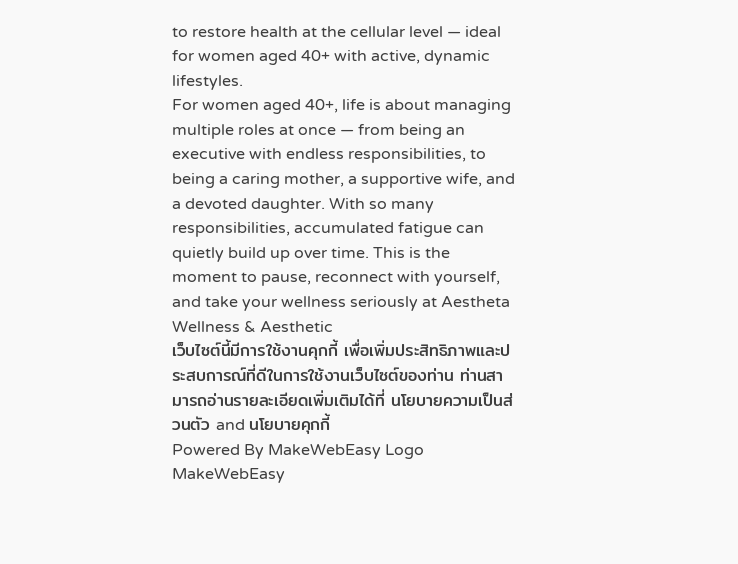to restore health at the cellular level — ideal for women aged 40+ with active, dynamic lifestyles.
For women aged 40+, life is about managing multiple roles at once — from being an executive with endless responsibilities, to being a caring mother, a supportive wife, and a devoted daughter. With so many responsibilities, accumulated fatigue can quietly build up over time. This is the moment to pause, reconnect with yourself, and take your wellness seriously at Aestheta Wellness & Aesthetic
เว็บไซต์นี้มีการใช้งานคุกกี้ เพื่อเพิ่มประสิทธิภาพและประสบการณ์ที่ดีในการใช้งานเว็บไซต์ของท่าน ท่านสามารถอ่านรายละเอียดเพิ่มเติมได้ที่ นโยบายความเป็นส่วนตัว and นโยบายคุกกี้
Powered By MakeWebEasy Logo MakeWebEasy